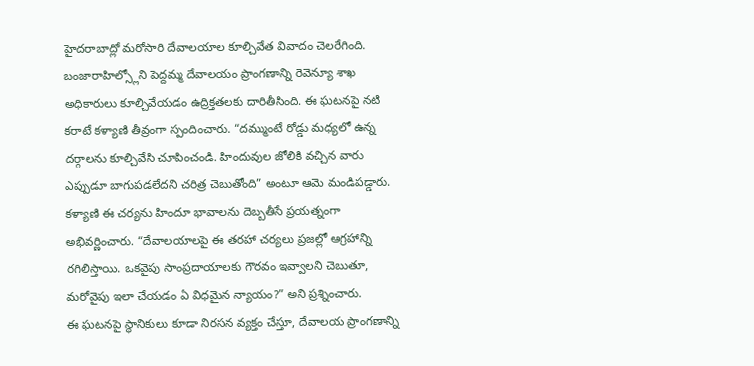హైదరాబాద్లో మరోసారి దేవాలయాల కూల్చివేత వివాదం చెలరేగింది. బంజారాహిల్స్లోని పెద్దమ్మ దేవాలయం ప్రాంగణాన్ని రెవెన్యూ శాఖ అధికారులు కూల్చివేయడం ఉద్రిక్తతలకు దారితీసింది. ఈ ఘటనపై నటి కరాటే కళ్యాణి తీవ్రంగా స్పందించారు. “దమ్ముంటే రోడ్డు మధ్యలో ఉన్న దర్గాలను కూల్చివేసి చూపించండి. హిందువుల జోలికి వచ్చిన వారు ఎప్పుడూ బాగుపడలేదని చరిత్ర చెబుతోంది” అంటూ ఆమె మండిపడ్డారు. కళ్యాణి ఈ చర్యను హిందూ భావాలను దెబ్బతీసే ప్రయత్నంగా అభివర్ణించారు. “దేవాలయాలపై ఈ తరహా చర్యలు ప్రజల్లో ఆగ్రహాన్ని రగిలిస్తాయి. ఒకవైపు సాంప్రదాయాలకు గౌరవం ఇవ్వాలని చెబుతూ, మరోవైపు ఇలా చేయడం ఏ విధమైన న్యాయం?” అని ప్రశ్నించారు.
ఈ ఘటనపై స్థానికులు కూడా నిరసన వ్యక్తం చేస్తూ, దేవాలయ ప్రాంగణాన్ని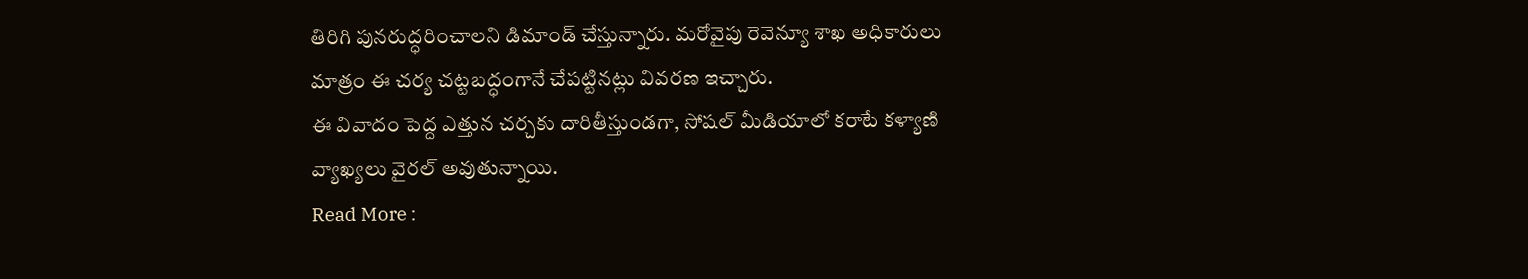తిరిగి పునరుద్ధరించాలని డిమాండ్ చేస్తున్నారు. మరోవైపు రెవెన్యూ శాఖ అధికారులు మాత్రం ఈ చర్య చట్టబద్ధంగానే చేపట్టినట్లు వివరణ ఇచ్చారు.
ఈ వివాదం పెద్ద ఎత్తున చర్చకు దారితీస్తుండగా, సోషల్ మీడియాలో కరాటే కళ్యాణి వ్యాఖ్యలు వైరల్ అవుతున్నాయి.
Read More :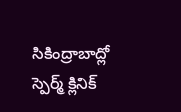సికింద్రాబాద్లో స్పెర్మ్ క్లినిక్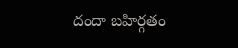దందా బహిర్గతం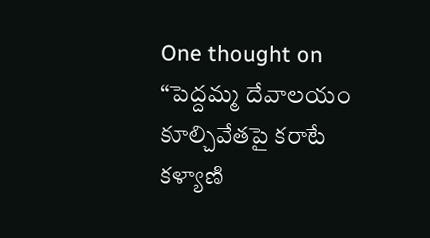One thought on “పెద్దమ్మ దేవాలయం కూల్చివేతపై కరాటే కళ్యాణి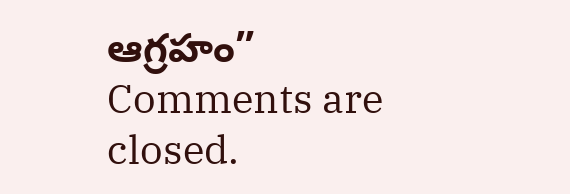ఆగ్రహం”
Comments are closed.